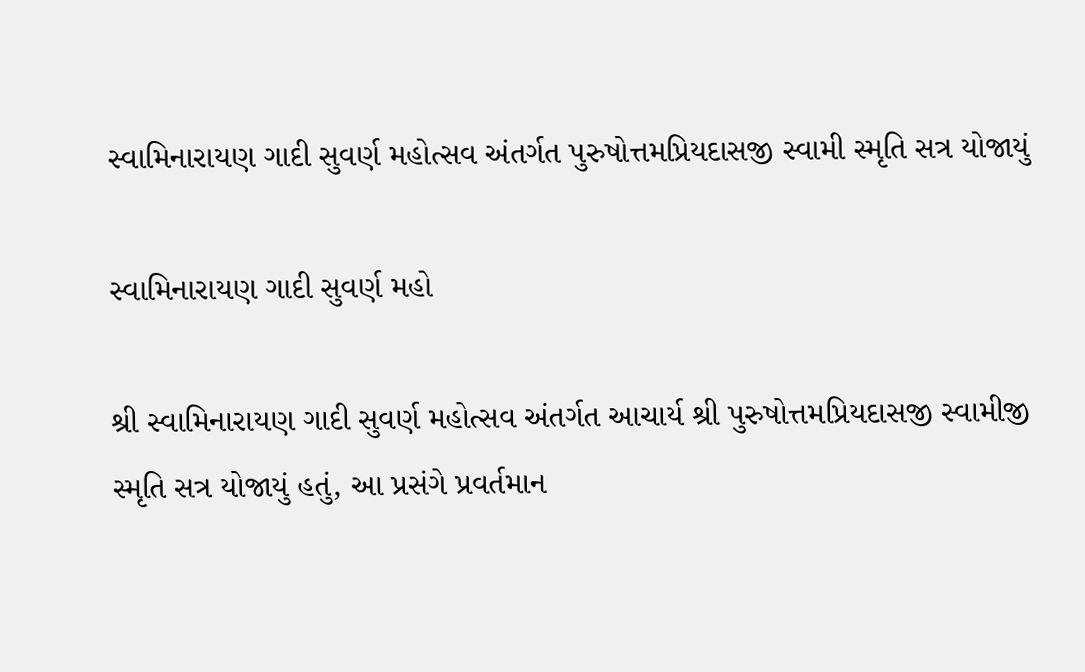સ્વામિનારાયણ ગાદી સુવર્ણ મહોત્સવ અંતર્ગત પુરુષોત્તમપ્રિયદાસજી સ્વામી સ્મૃતિ સત્ર યોજાયું

સ્વામિનારાયણ ગાદી સુવર્ણ મહો

શ્રી સ્વામિનારાયણ ગાદી સુવર્ણ મહોત્સવ અંતર્ગત આચાર્ય શ્રી પુરુષોત્તમપ્રિયદાસજી સ્વામીજી સ્મૃતિ સત્ર યોજાયું હતું, આ પ્રસંગે પ્રવર્તમાન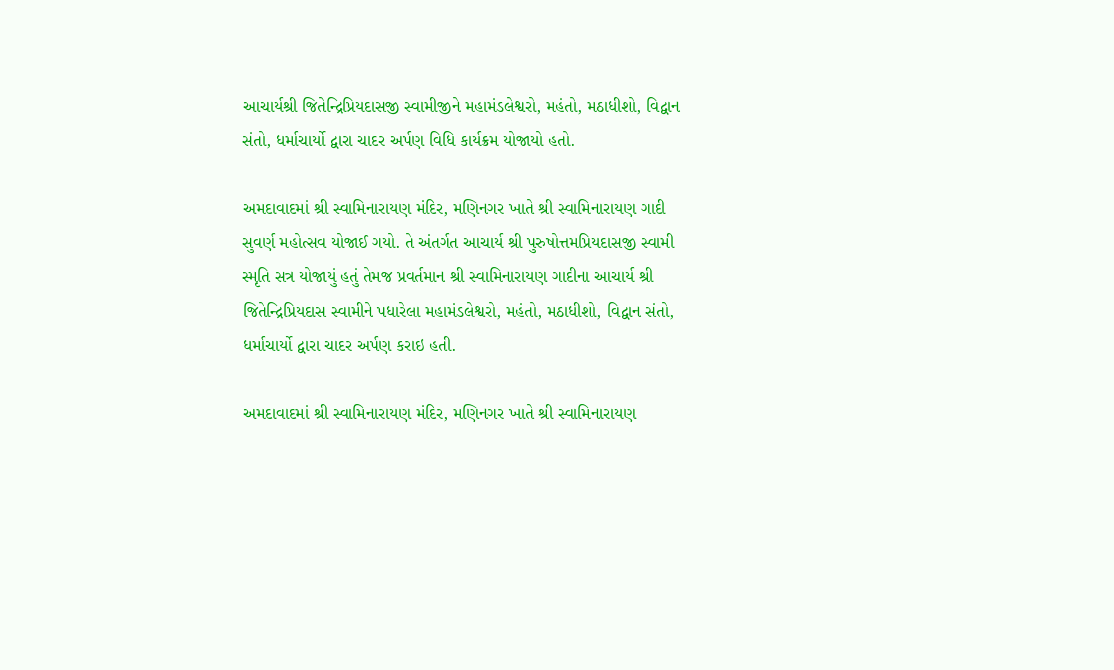આચાર્યશ્રી જિતેન્દ્રિપ્રિયદાસજી સ્વામીજીને મહામંડલેશ્વરો, મહંતો, મઠાધીશો, વિદ્વાન સંતો, ધર્માચાર્યો દ્વારા ચાદર અર્પણ વિધિ કાર્યક્રમ યોજાયો હતો.

અમદાવાદમાં શ્રી સ્વામિનારાયણ મંદિર, મણિનગર ખાતે શ્રી સ્વામિનારાયણ ગાદી સુવર્ણ મહોત્સવ યોજાઈ ગયો. તે અંતર્ગત આચાર્ય શ્રી પુરુષોત્તમપ્રિયદાસજી સ્વામી સ્મૃતિ સત્ર યોજાયું હતું તેમજ પ્રવર્તમાન શ્રી સ્વામિનારાયણ ગાદીના આચાર્ય શ્રી જિતેન્દ્રિપ્રિયદાસ સ્વામીને પધારેલા મહામંડલેશ્વરો, મહંતો, મઠાધીશો, વિદ્વાન સંતો, ધર્માચાર્યો દ્વારા ચાદર અર્પણ કરાઇ હતી.

અમદાવાદમાં શ્રી સ્વામિનારાયણ મંદિર, મણિનગર ખાતે શ્રી સ્વામિનારાયણ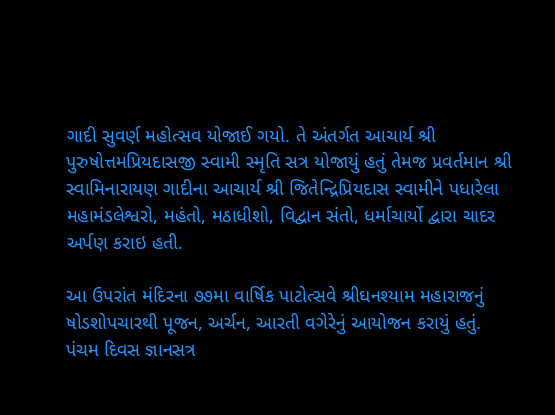ગાદી સુવર્ણ મહોત્સવ યોજાઈ ગયો. તે અંતર્ગત આચાર્ય શ્રી પુરુષોત્તમપ્રિયદાસજી સ્વામી સ્મૃતિ સત્ર યોજાયું હતું તેમજ પ્રવર્તમાન શ્રી સ્વામિનારાયણ ગાદીના આચાર્ય શ્રી જિતેન્દ્રિપ્રિયદાસ સ્વામીને પધારેલા મહામંડલેશ્વરો, મહંતો, મઠાધીશો, વિદ્વાન સંતો, ધર્માચાર્યો દ્વારા ચાદર અર્પણ કરાઇ હતી.

આ ઉપરાંત મંદિરના ૭૭મા વાર્ષિક પાટોત્સવે શ્રીઘનશ્યામ મહારાજનું ષોડશોપચારથી પૂજન, અર્ચન, આરતી વગેરેનું આયોજન કરાયું હતું. પંચમ દિવસ જ્ઞાનસત્ર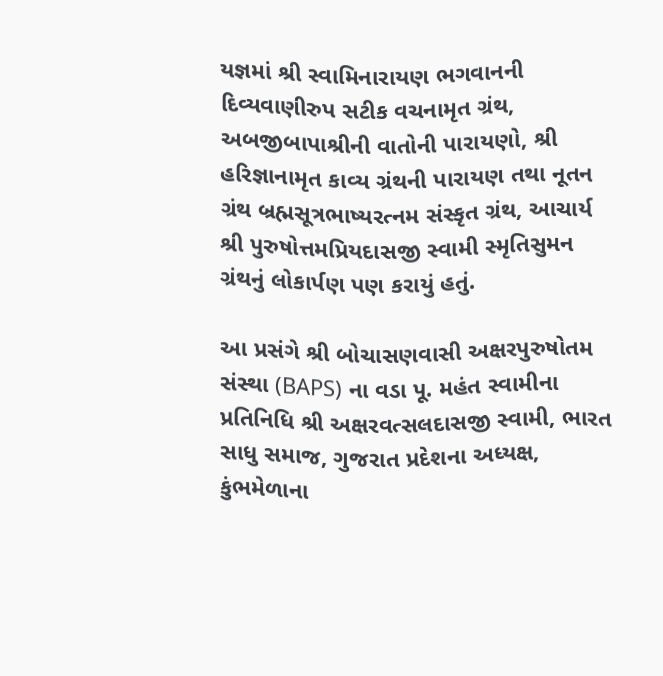યજ્ઞમાં શ્રી સ્વામિનારાયણ ભગવાનની દિવ્યવાણીરુપ સટીક વચનામૃત ગ્રંથ, અબજીબાપાશ્રીની વાતોની પારાયણો, શ્રી હરિજ્ઞાનામૃત કાવ્ય ગ્રંથની પારાયણ તથા નૂતન ગ્રંથ બ્રહ્મસૂત્રભાષ્યરત્નમ સંસ્કૃત ગ્રંથ, આચાર્ય શ્રી પુરુષોત્તમપ્રિયદાસજી સ્વામી સ્મૃતિસુમન ગ્રંથનું લોકાર્પણ પણ કરાયું હતું.

આ પ્રસંગે શ્રી બોચાસણવાસી અક્ષરપુરુષોતમ સંસ્થા (BAPS) ના વડા પૂ. મહંત સ્વામીના પ્રતિનિધિ શ્રી અક્ષરવત્સલદાસજી સ્વામી, ભારત સાધુ સમાજ, ગુજરાત પ્રદેશના અધ્યક્ષ, કુંભમેળાના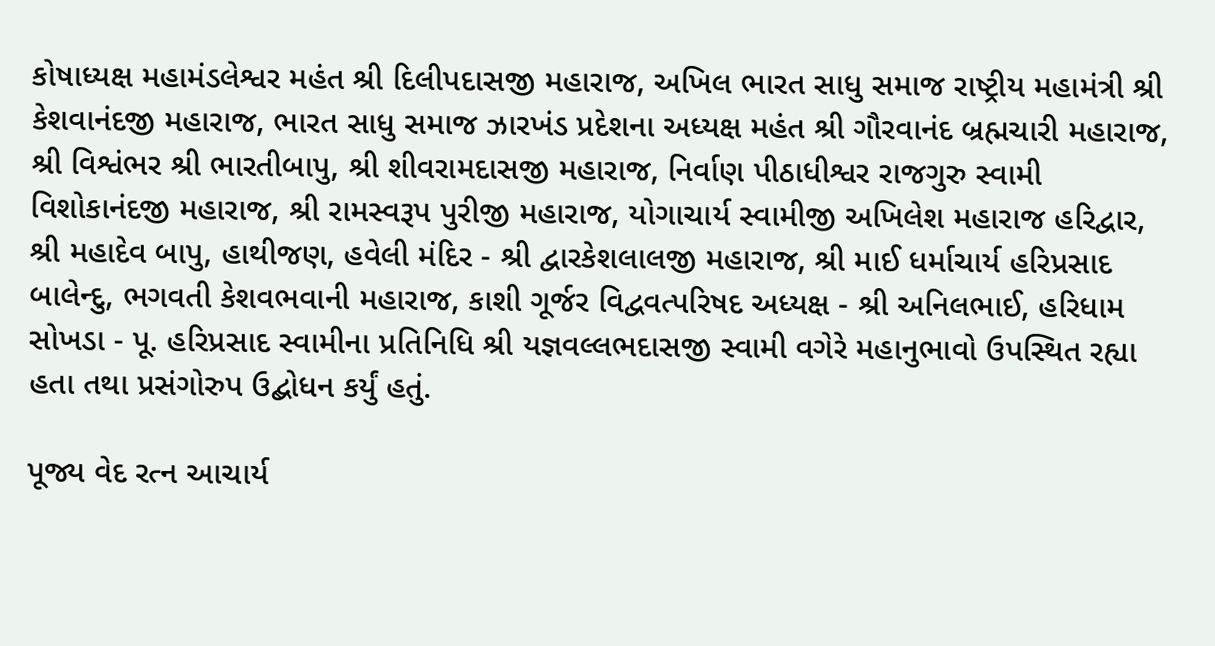કોષાધ્યક્ષ મહામંડલેશ્વર મહંત શ્રી દિલીપદાસજી મહારાજ, અખિલ ભારત સાધુ સમાજ રાષ્ટ્રીય મહામંત્રી શ્રી કેશવાનંદજી મહારાજ, ભારત સાધુ સમાજ ઝારખંડ પ્રદેશના અધ્યક્ષ મહંત શ્રી ગૌરવાનંદ બ્રહ્મચારી મહારાજ, શ્રી વિશ્વંભર શ્રી ભારતીબાપુ, શ્રી શીવરામદાસજી મહારાજ, નિર્વાણ પીઠાધીશ્વર રાજગુરુ સ્વામી વિશોકાનંદજી મહારાજ, શ્રી રામસ્વરૂપ પુરીજી મહારાજ, યોગાચાર્ય સ્વામીજી અખિલેશ મહારાજ હરિદ્વાર, શ્રી મહાદેવ બાપુ, હાથીજણ, હવેલી મંદિર - શ્રી દ્વારકેશલાલજી મહારાજ, શ્રી માઈ ધર્માચાર્ય હરિપ્રસાદ બાલેન્દુ, ભગવતી કેશવભવાની મહારાજ, કાશી ગૂર્જર વિદ્વવત્પરિષદ અધ્યક્ષ - શ્રી અનિલભાઈ, હરિધામ સોખડા - પૂ. હરિપ્રસાદ સ્વામીના પ્રતિનિધિ શ્રી યજ્ઞવલ્લભદાસજી સ્વામી વગેરે મહાનુભાવો ઉપસ્થિત રહ્યા હતા તથા પ્રસંગોરુપ ઉદ્બોધન કર્યું હતું.

પૂજ્ય વેદ રત્ન આચાર્ય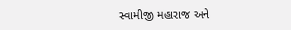સ્વામીજી મહારાજ અને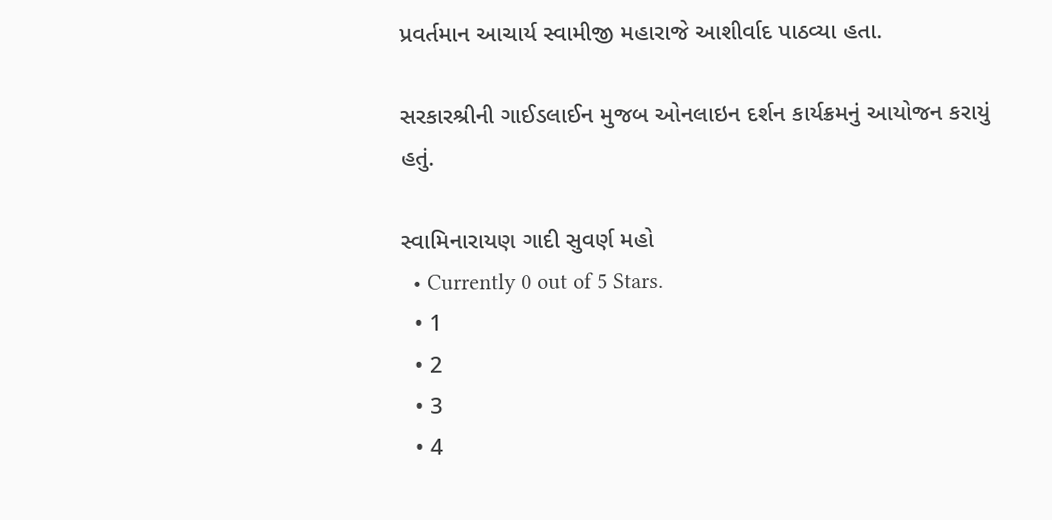પ્રવર્તમાન આચાર્ય સ્વામીજી મહારાજે આશીર્વાદ પાઠવ્યા હતા.

સરકારશ્રીની ગાઈડલાઈન મુજબ ઓનલાઇન દર્શન કાર્યક્રમનું આયોજન કરાયું હતું.

સ્વામિનારાયણ ગાદી સુવર્ણ મહો
  • Currently 0 out of 5 Stars.
  • 1
  • 2
  • 3
  • 4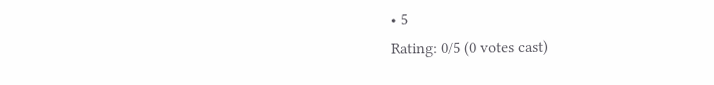• 5
Rating: 0/5 (0 votes cast)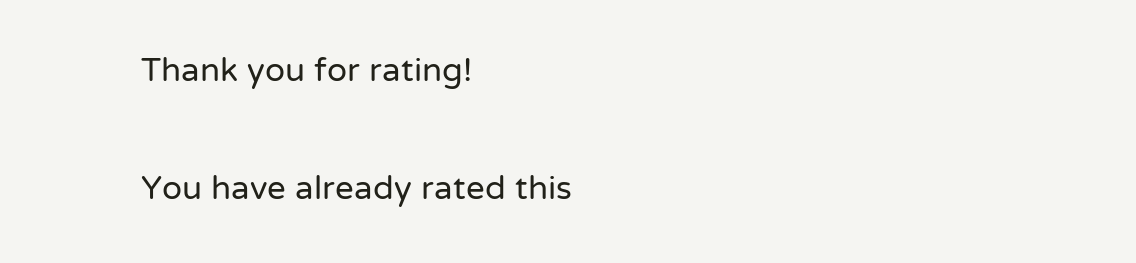Thank you for rating!

You have already rated this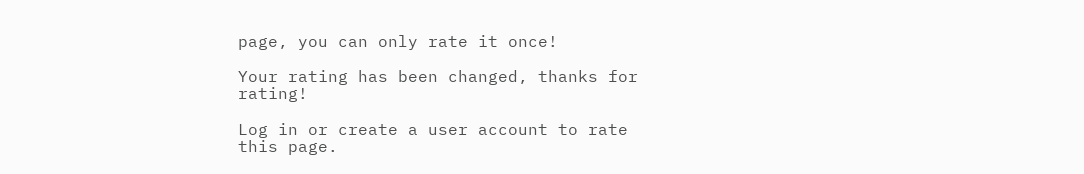page, you can only rate it once!

Your rating has been changed, thanks for rating!

Log in or create a user account to rate this page.